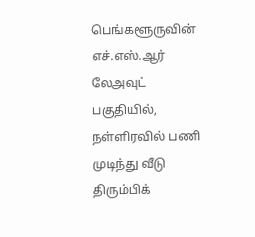பெங்களூருவின் எச்.எஸ்.ஆர் லேஅவுட் பகுதியில், நள்ளிரவில் பணி முடிந்து வீடு திரும்பிக்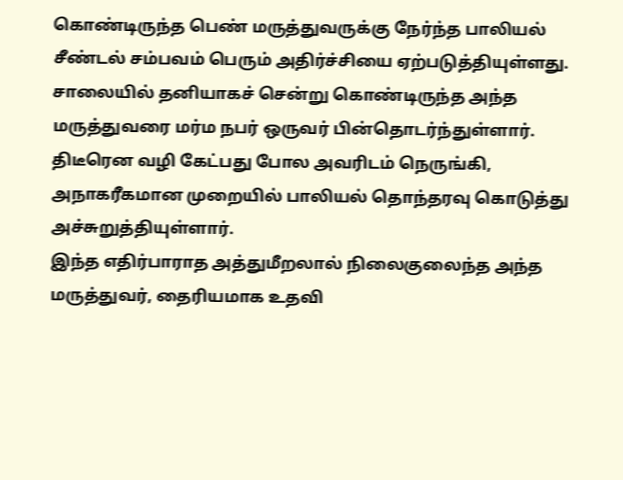கொண்டிருந்த பெண் மருத்துவருக்கு நேர்ந்த பாலியல் சீண்டல் சம்பவம் பெரும் அதிர்ச்சியை ஏற்படுத்தியுள்ளது. சாலையில் தனியாகச் சென்று கொண்டிருந்த அந்த மருத்துவரை மர்ம நபர் ஒருவர் பின்தொடர்ந்துள்ளார். திடீரென வழி கேட்பது போல அவரிடம் நெருங்கி, அநாகரீகமான முறையில் பாலியல் தொந்தரவு கொடுத்து அச்சுறுத்தியுள்ளார்.
இந்த எதிர்பாராத அத்துமீறலால் நிலைகுலைந்த அந்த மருத்துவர், தைரியமாக உதவி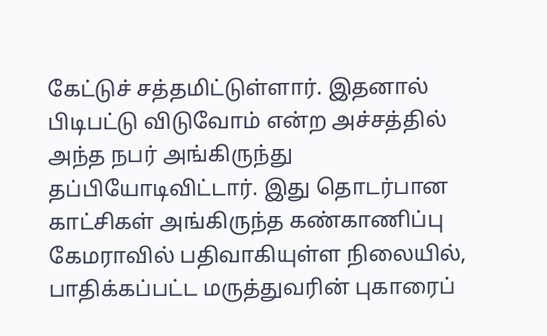கேட்டுச் சத்தமிட்டுள்ளார். இதனால் பிடிபட்டு விடுவோம் என்ற அச்சத்தில் அந்த நபர் அங்கிருந்து தப்பியோடிவிட்டார். இது தொடர்பான காட்சிகள் அங்கிருந்த கண்காணிப்பு கேமராவில் பதிவாகியுள்ள நிலையில், பாதிக்கப்பட்ட மருத்துவரின் புகாரைப்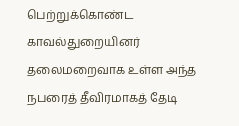பெற்றுக்கொண்ட காவல்துறையினர் தலைமறைவாக உள்ள அந்த நபரைத் தீவிரமாகத் தேடி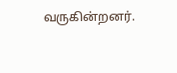வருகின்றனர்.